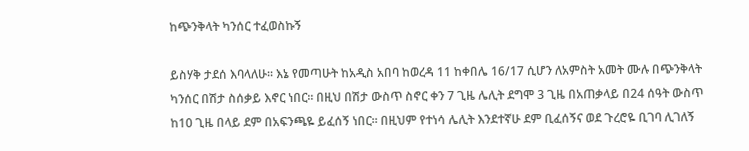ከጭንቅላት ካንሰር ተፈወስኩኝ

ይስሃቅ ታደሰ እባላለሁ፡፡ እኔ የመጣሁት ከአዲስ አበባ ከወረዳ 11 ከቀበሌ 16/17 ሲሆን ለአምስት አመት ሙሉ በጭንቅላት ካንሰር በሽታ ስሰቃይ እኖር ነበር፡፡ በዚህ በሽታ ውስጥ ስኖር ቀን 7 ጊዜ ሌሊት ደግሞ 3 ጊዜ በአጠቃላይ በ24 ሰዓት ውስጥ ከ10 ጊዜ በላይ ደም በአፍንጫዬ ይፈሰኝ ነበር፡፡ በዚህም የተነሳ ሌሊት እንደተኛሁ ደም ቢፈሰኝና ወደ ጉረሮዬ ቢገባ ሊገለኝ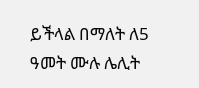ይችላል በማለት ለ5 ዓመት ሙሉ ሌሊት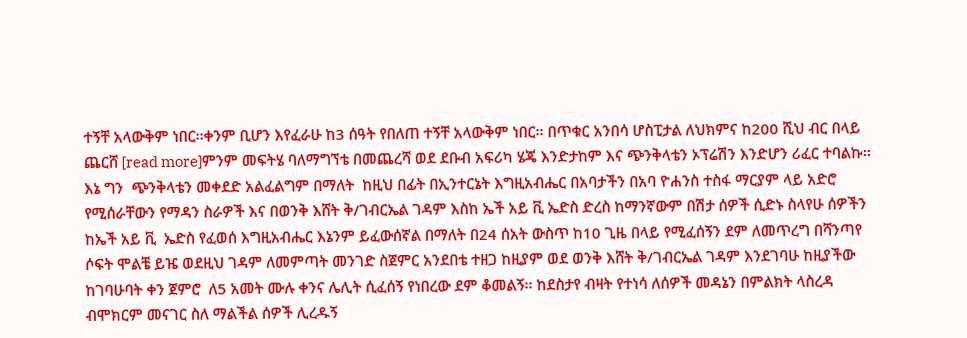ተኝቸ አላውቅም ነበር፡፡ቀንም ቢሆን እየፈራሁ ከ3 ሰዓት የበለጠ ተኝቸ አላውቅም ነበር፡፡ በጥቁር አንበሳ ሆስፒታል ለህክምና ከ200 ሺህ ብር በላይ ጨርሸ [read more]ምንም መፍትሄ ባለማግኘቴ በመጨረሻ ወደ ደቡብ አፍሪካ ሄጄ እንድታከም እና ጭንቅላቴን ኦፕሬሽን እንድሆን ሪፈር ተባልኩ፡፡ እኔ ግን  ጭንቅላቴን መቀደድ አልፈልግም በማለት  ከዚህ በፊት በኢንተርኔት እግዚአብሔር በአባታችን በአባ ዮሐንስ ተስፋ ማርያም ላይ አድሮ የሚሰራቸውን የማዳን ስራዎች እና በወንቅ እሸት ቅ/ገብርኤል ገዳም እስከ ኤች አይ ቪ ኤድስ ድረስ ከማንኛውም በሽታ ሰዎች ሲድኑ ስላየሁ ሰዎችን ከኤች አይ ቪ  ኤድስ የፈወሰ እግዚአብሔር እኔንም ይፈውሰኛል በማለት በ24 ሰአት ውስጥ ከ10 ጊዜ በላይ የሚፈሰኝን ደም ለመጥረግ በሻንጣየ ሶፍት ሞልቼ ይዤ ወደዚህ ገዳም ለመምጣት መንገድ ስጀምር አንደበቴ ተዘጋ ከዚያም ወደ ወንቅ እሸት ቅ/ገብርኤል ገዳም እንደገባሁ ከዚያችው ከገባሁባት ቀን ጀምሮ  ለ5 አመት ሙሉ ቀንና ሌሊት ሲፈሰኝ የነበረው ደም ቆመልኝ፡፡ ከደስታየ ብዛት የተነሳ ለሰዎች መዳኔን በምልክት ላስረዳ ብሞክርም መናገር ስለ ማልችል ሰዎች ሊረዱኝ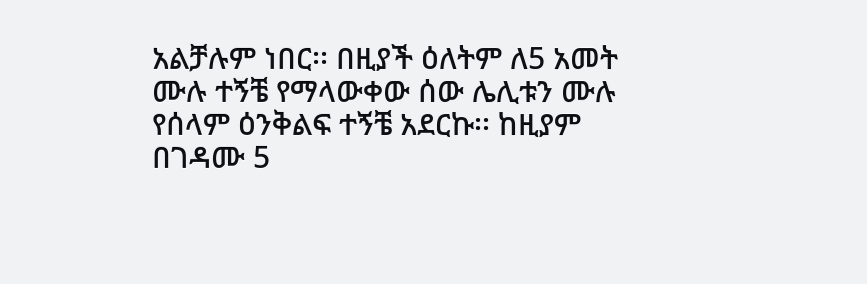አልቻሉም ነበር፡፡ በዚያች ዕለትም ለ5 አመት ሙሉ ተኝቼ የማላውቀው ሰው ሌሊቱን ሙሉ የሰላም ዕንቅልፍ ተኝቼ አደርኩ፡፡ ከዚያም በገዳሙ 5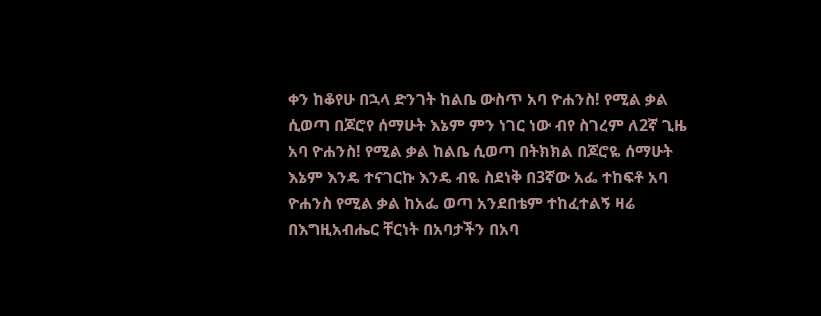ቀን ከቆየሁ በኋላ ድንገት ከልቤ ውስጥ አባ ዮሐንስ! የሚል ቃል ሲወጣ በጆሮየ ሰማሁት እኔም ምን ነገር ነው ብየ ስገረም ለ2ኛ ጊዜ አባ ዮሐንስ! የሚል ቃል ከልቤ ሲወጣ በትክክል በጆሮዬ ሰማሁት እኔም እንዴ ተናገርኩ እንዴ ብዬ ስደነቅ በ3ኛው አፌ ተከፍቶ አባ ዮሐንስ የሚል ቃል ከአፌ ወጣ አንደበቴም ተከፈተልኝ ዛሬ በእግዚአብሔር ቸርነት በአባታችን በአባ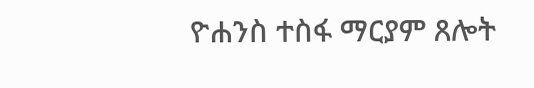ዮሐንስ ተስፋ ማርያም ጸሎት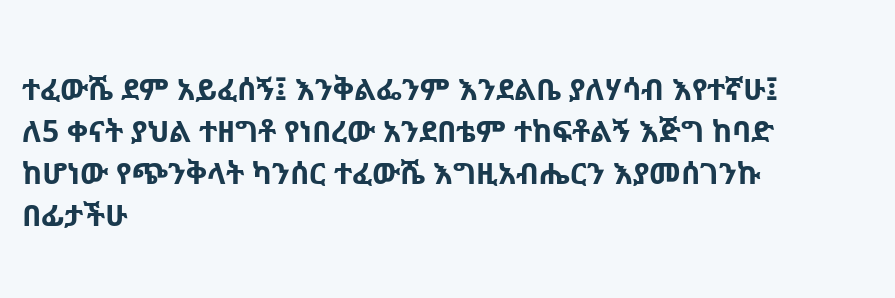ተፈውሼ ደም አይፈሰኝ፤ እንቅልፌንም እንደልቤ ያለሃሳብ እየተኛሁ፤ ለ5 ቀናት ያህል ተዘግቶ የነበረው አንደበቴም ተከፍቶልኝ እጅግ ከባድ ከሆነው የጭንቅላት ካንሰር ተፈውሼ እግዚአብሔርን እያመሰገንኩ በፊታችሁ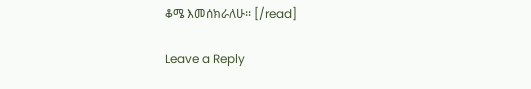ቆሜ እመሰክራለሁ፡፡ [/read]

Leave a Reply